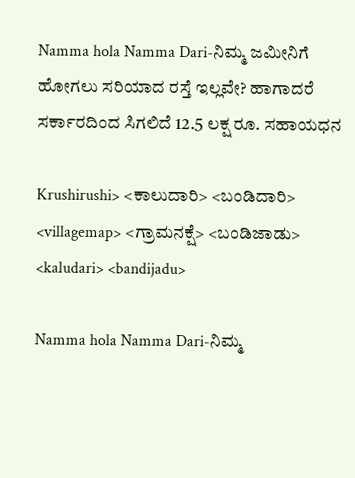Namma hola Namma Dari-ನಿಮ್ಮ ಜಮೀನಿಗೆ ಹೋಗಲು ಸರಿಯಾದ ರಸ್ತೆ ಇಲ್ಲವೇ? ಹಾಗಾದರೆ ಸರ್ಕಾರದಿಂದ ಸಿಗಲಿದೆ 12.5 ಲಕ್ಷ ರೂ. ಸಹಾಯಧನ

Krushirushi> <ಕಾಲುದಾರಿ> <ಬಂಡಿದಾರಿ> <villagemap> <ಗ್ರಾಮನಕ್ಷೆ> <ಬಂಡಿಜಾಡು> <kaludari> <bandijadu>

Namma hola Namma Dari-ನಿಮ್ಮ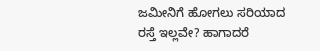ಜಮೀನಿಗೆ ಹೋಗಲು ಸರಿಯಾದ ರಸ್ತೆ ಇಲ್ಲವೇ? ಹಾಗಾದರೆ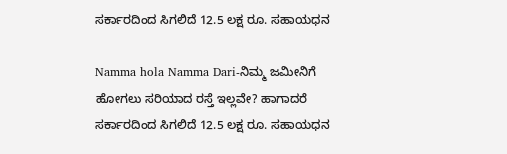ಸರ್ಕಾರದಿಂದ ಸಿಗಲಿದೆ 12.5 ಲಕ್ಷ ರೂ. ಸಹಾಯಧನ

Namma hola Namma Dari-ನಿಮ್ಮ ಜಮೀನಿಗೆ ಹೋಗಲು ಸರಿಯಾದ ರಸ್ತೆ ಇಲ್ಲವೇ? ಹಾಗಾದರೆ ಸರ್ಕಾರದಿಂದ ಸಿಗಲಿದೆ 12.5 ಲಕ್ಷ ರೂ. ಸಹಾಯಧನ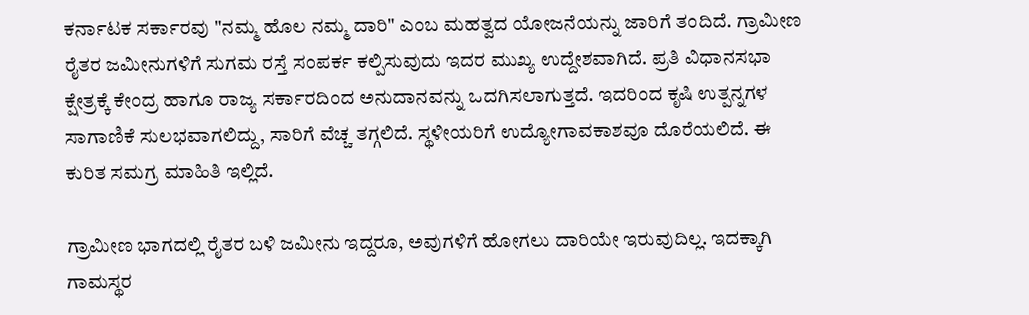ಕರ್ನಾಟಕ ಸರ್ಕಾರವು "ನಮ್ಮ ಹೊಲ ನಮ್ಮ ದಾರಿ" ಎಂಬ ಮಹತ್ವದ ಯೋಜನೆಯನ್ನು ಜಾರಿಗೆ ತಂದಿದೆ. ಗ್ರಾಮೀಣ ರೈತರ ಜಮೀನುಗಳಿಗೆ ಸುಗಮ ರಸ್ತೆ ಸಂಪರ್ಕ ಕಲ್ಪಿಸುವುದು ಇದರ ಮುಖ್ಯ ಉದ್ದೇಶವಾಗಿದೆ. ಪ್ರತಿ ವಿಧಾನಸಭಾ ಕ್ಷೇತ್ರಕ್ಕೆ ಕೇಂದ್ರ ಹಾಗೂ ರಾಜ್ಯ ಸರ್ಕಾರದಿಂದ ಅನುದಾನವನ್ನು ಒದಗಿಸಲಾಗುತ್ತದೆ. ಇದರಿಂದ ಕೃಷಿ ಉತ್ಪನ್ನಗಳ ಸಾಗಾಣಿಕೆ ಸುಲಭವಾಗಲಿದ್ದು, ಸಾರಿಗೆ ವೆಚ್ಚ ತಗ್ಗಲಿದೆ. ಸ್ಥಳೀಯರಿಗೆ ಉದ್ಯೋಗಾವಕಾಶವೂ ದೊರೆಯಲಿದೆ. ಈ ಕುರಿತ ಸಮಗ್ರ ಮಾಹಿತಿ ಇಲ್ಲಿದೆ.

ಗ್ರಾಮೀಣ ಭಾಗದಲ್ಲಿ ರೈತರ ಬಳಿ ಜಮೀನು ಇದ್ದರೂ, ಅವುಗಳಿಗೆ ಹೋಗಲು ದಾರಿಯೇ ಇರುವುದಿಲ್ಲ. ಇದಕ್ಕಾಗಿ ಗಾಮಸ್ಥರ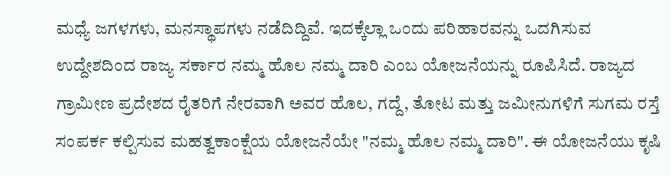ಮಧ್ಯೆ ಜಗಳಗಳು, ಮನಸ್ಥಾಪಗಳು ನಡೆದಿದ್ದಿವೆ. ಇದಕ್ಕೆಲ್ಲಾ ಒಂದು ಪರಿಹಾರವನ್ನು ಒದಗಿಸುವ ಉದ್ದೇಶದಿಂದ ರಾಜ್ಯ ಸರ್ಕಾರ ನಮ್ಮ ಹೊಲ ನಮ್ಮ ದಾರಿ ಎಂಬ ಯೋಜನೆಯನ್ನು ರೂಪಿಸಿದೆ. ರಾಜ್ಯದ ಗ್ರಾಮೀಣ ಪ್ರದೇಶದ ರೈತರಿಗೆ ನೇರವಾಗಿ ಅವರ ಹೊಲ, ಗದ್ದೆ, ತೋಟ ಮತ್ತು ಜಮೀನುಗಳಿಗೆ ಸುಗಮ ರಸ್ತೆ ಸಂಪರ್ಕ ಕಲ್ಪಿಸುವ ಮಹತ್ವಕಾಂಕ್ಷೆಯ ಯೋಜನೆಯೇ "ನಮ್ಮ ಹೊಲ ನಮ್ಮ ದಾರಿ". ಈ ಯೋಜನೆಯು ಕೃಷಿ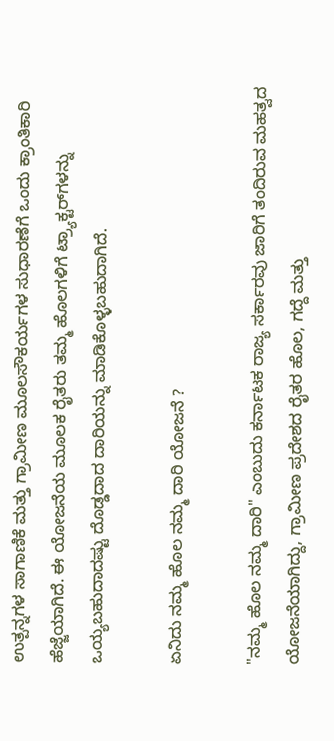ಉತ್ಪನ್ನಗಳ ಸಾಗಾಣಿಕೆ ಮತ್ತು ಗ್ರಾಮೀಣ ಮೂಲಸೌಕರ್ಯಗಳ ಸುಧಾರಣೆಗೆ ಒಂದು ಕ್ರಾಂತಿಕಾರಿ ಹೆಜ್ಜೆಯಾಗಿದೆ. ಈ ಯೋಜನೆಯ ಮೂಲಕ ರೈತರು ತಮ್ಮ ಹೊಲಗಳಿಗೆ ಟ್ರ್ಯಾಕ್ಟರ್‌ಗಳನ್ನು ಒಯ್ಯಬಹುದಾದಷ್ಟು ದೊಡ್ಡದಾದ ದಾರಿಯನ್ನು ಮಾಡಿಕೊಳ್ಳಬಹುದಾಗಿದೆ.

ಏನಿದು ನಮ್ಮ ಹೊಲ ನಮ್ಮ ದಾರಿ ಯೋಜನೆ ?

"ನಮ್ಮ ಹೊಲ ನಮ್ಮ ದಾರಿ" ಎಂಬುದು ಕರ್ನಾಟಕ ರಾಜ್ಯ ಸರ್ಕಾರವು ಜಾರಿಗೆ ತಂದಿರುವ ಮಹತ್ವದ ಯೋಜನೆಯಾಗಿದ್ದು, ಗ್ರಾಮೀಣ ಪ್ರದೇಶದ ರೈತರ ಹೊಲ, ಗದ್ದೆ ಮತ್ತು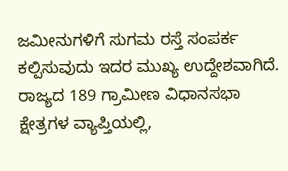ಜಮೀನುಗಳಿಗೆ ಸುಗಮ ರಸ್ತೆ ಸಂಪರ್ಕ ಕಲ್ಪಿಸುವುದು ಇದರ ಮುಖ್ಯ ಉದ್ದೇಶವಾಗಿದೆ. ರಾಜ್ಯದ 189 ಗ್ರಾಮೀಣ ವಿಧಾನಸಭಾ ಕ್ಷೇತ್ರಗಳ ವ್ಯಾಪ್ತಿಯಲ್ಲಿ,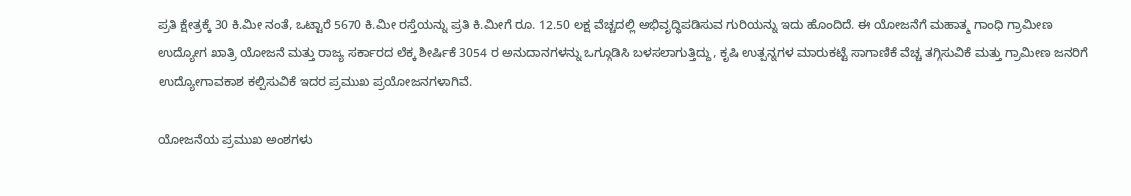ಪ್ರತಿ ಕ್ಷೇತ್ರಕ್ಕೆ 30 ಕಿ.ಮೀ ನಂತೆ, ಒಟ್ಟಾರೆ 5670 ಕಿ.ಮೀ ರಸ್ತೆಯನ್ನು ಪ್ರತಿ ಕಿ.ಮೀಗೆ ರೂ. 12.50 ಲಕ್ಷ ವೆಚ್ಚದಲ್ಲಿ ಅಭಿವೃದ್ಧಿಪಡಿಸುವ ಗುರಿಯನ್ನು ಇದು ಹೊಂದಿದೆ. ಈ ಯೋಜನೆಗೆ ಮಹಾತ್ಮ ಗಾಂಧಿ ಗ್ರಾಮೀಣ ಉದ್ಯೋಗ ಖಾತ್ರಿ ಯೋಜನೆ ಮತ್ತು ರಾಜ್ಯ ಸರ್ಕಾರದ ಲೆಕ್ಕ ಶೀರ್ಷಿಕೆ 3054 ರ ಅನುದಾನಗಳನ್ನು ಒಗ್ಗೂಡಿಸಿ ಬಳಸಲಾಗುತ್ತಿದ್ದು, ಕೃಷಿ ಉತ್ಪನ್ನಗಳ ಮಾರುಕಟ್ಟೆ ಸಾಗಾಣಿಕೆ ವೆಚ್ಚ ತಗ್ಗಿಸುವಿಕೆ ಮತ್ತು ಗ್ರಾಮೀಣ ಜನರಿಗೆ ಉದ್ಯೋಗಾವಕಾಶ ಕಲ್ಪಿಸುವಿಕೆ ಇದರ ಪ್ರಮುಖ ಪ್ರಯೋಜನಗಳಾಗಿವೆ.

ಯೋಜನೆಯ ಪ್ರಮುಖ ಅಂಶಗಳು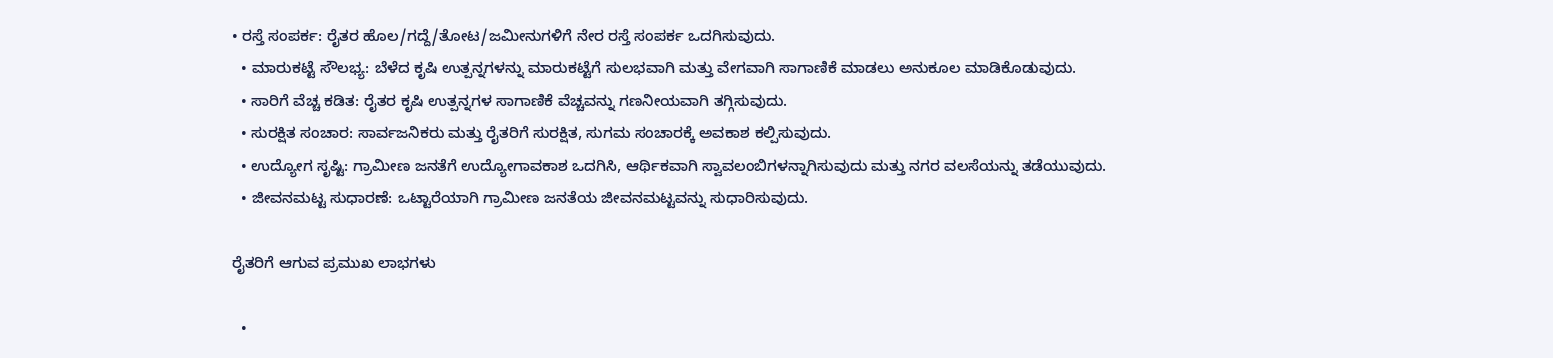• ರಸ್ತೆ ಸಂಪರ್ಕ: ರೈತರ ಹೊಲ/ಗದ್ದೆ/ತೋಟ/ಜಮೀನುಗಳಿಗೆ ನೇರ ರಸ್ತೆ ಸಂಪರ್ಕ ಒದಗಿಸುವುದು.
  • ಮಾರುಕಟ್ಟೆ ಸೌಲಭ್ಯ: ಬೆಳೆದ ಕೃಷಿ ಉತ್ಪನ್ನಗಳನ್ನು ಮಾರುಕಟ್ಟೆಗೆ ಸುಲಭವಾಗಿ ಮತ್ತು ವೇಗವಾಗಿ ಸಾಗಾಣಿಕೆ ಮಾಡಲು ಅನುಕೂಲ ಮಾಡಿಕೊಡುವುದು.
  • ಸಾರಿಗೆ ವೆಚ್ಚ ಕಡಿತ: ರೈತರ ಕೃಷಿ ಉತ್ಪನ್ನಗಳ ಸಾಗಾಣಿಕೆ ವೆಚ್ಚವನ್ನು ಗಣನೀಯವಾಗಿ ತಗ್ಗಿಸುವುದು.
  • ಸುರಕ್ಷಿತ ಸಂಚಾರ: ಸಾರ್ವಜನಿಕರು ಮತ್ತು ರೈತರಿಗೆ ಸುರಕ್ಷಿತ, ಸುಗಮ ಸಂಚಾರಕ್ಕೆ ಅವಕಾಶ ಕಲ್ಪಿಸುವುದು.
  • ಉದ್ಯೋಗ ಸೃಷ್ಟಿ: ಗ್ರಾಮೀಣ ಜನತೆಗೆ ಉದ್ಯೋಗಾವಕಾಶ ಒದಗಿಸಿ, ಆರ್ಥಿಕವಾಗಿ ಸ್ವಾವಲಂಬಿಗಳನ್ನಾಗಿಸುವುದು ಮತ್ತು ನಗರ ವಲಸೆಯನ್ನು ತಡೆಯುವುದು.
  • ಜೀವನಮಟ್ಟ ಸುಧಾರಣೆ: ಒಟ್ಟಾರೆಯಾಗಿ ಗ್ರಾಮೀಣ ಜನತೆಯ ಜೀವನಮಟ್ಟವನ್ನು ಸುಧಾರಿಸುವುದು.

ರೈತರಿಗೆ ಆಗುವ ಪ್ರಮುಖ ಲಾಭಗಳು

  •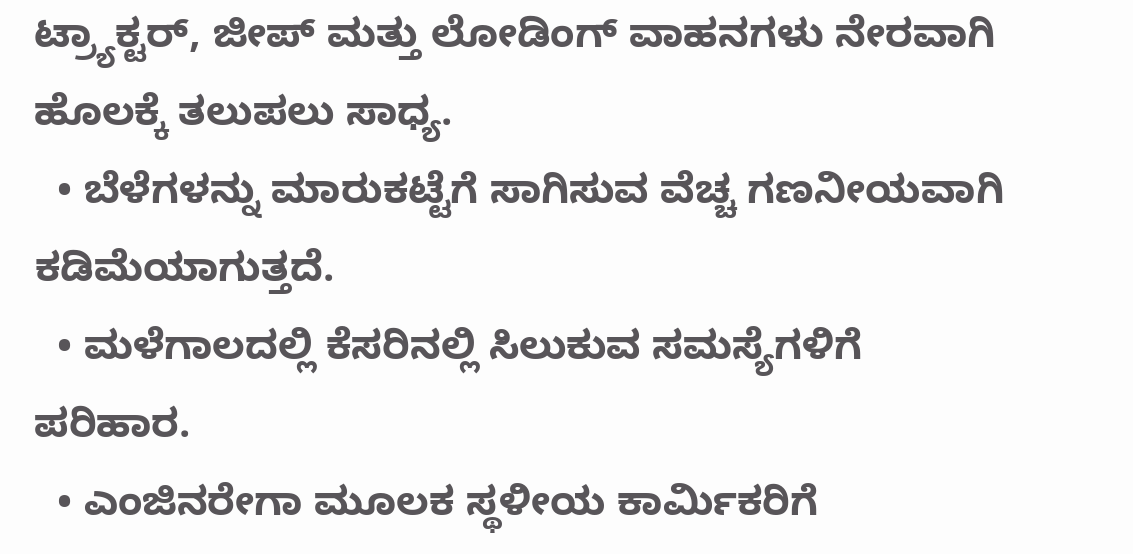ಟ್ರ್ಯಾಕ್ಟರ್, ಜೀಪ್ ಮತ್ತು ಲೋಡಿಂಗ್ ವಾಹನಗಳು ನೇರವಾಗಿ ಹೊಲಕ್ಕೆ ತಲುಪಲು ಸಾಧ್ಯ.
  • ಬೆಳೆಗಳನ್ನು ಮಾರುಕಟ್ಟೆಗೆ ಸಾಗಿಸುವ ವೆಚ್ಚ ಗಣನೀಯವಾಗಿ ಕಡಿಮೆಯಾಗುತ್ತದೆ.
  • ಮಳೆಗಾಲದಲ್ಲಿ ಕೆಸರಿನಲ್ಲಿ ಸಿಲುಕುವ ಸಮಸ್ಯೆಗಳಿಗೆ ಪರಿಹಾರ.
  • ಎಂಜಿನರೇಗಾ ಮೂಲಕ ಸ್ಥಳೀಯ ಕಾರ್ಮಿಕರಿಗೆ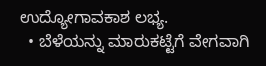ಉದ್ಯೋಗಾವಕಾಶ ಲಭ್ಯ.
  • ಬೆಳೆಯನ್ನು ಮಾರುಕಟ್ಟೆಗೆ ವೇಗವಾಗಿ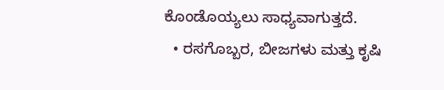ಕೊಂಡೊಯ್ಯಲು ಸಾಧ್ಯವಾಗುತ್ತದೆ.
  • ರಸಗೊಬ್ಬರ, ಬೀಜಗಳು ಮತ್ತು ಕೃಷಿ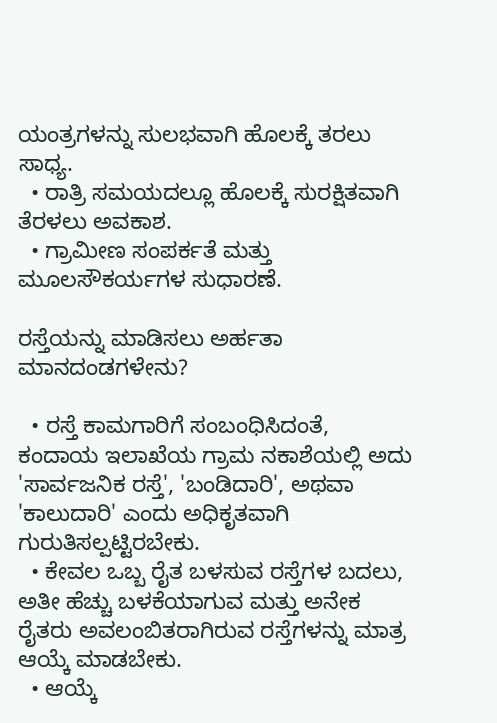ಯಂತ್ರಗಳನ್ನು ಸುಲಭವಾಗಿ ಹೊಲಕ್ಕೆ ತರಲು ಸಾಧ್ಯ.
  • ರಾತ್ರಿ ಸಮಯದಲ್ಲೂ ಹೊಲಕ್ಕೆ ಸುರಕ್ಷಿತವಾಗಿ ತೆರಳಲು ಅವಕಾಶ.
  • ಗ್ರಾಮೀಣ ಸಂಪರ್ಕತೆ ಮತ್ತು ಮೂಲಸೌಕರ್ಯಗಳ ಸುಧಾರಣೆ.

ರಸ್ತೆಯನ್ನು ಮಾಡಿಸಲು ಅರ್ಹತಾ ಮಾನದಂಡಗಳೇನು?

  • ರಸ್ತೆ ಕಾಮಗಾರಿಗೆ ಸಂಬಂಧಿಸಿದಂತೆ, ಕಂದಾಯ ಇಲಾಖೆಯ ಗ್ರಾಮ ನಕಾಶೆಯಲ್ಲಿ ಅದು 'ಸಾರ್ವಜನಿಕ ರಸ್ತೆ', 'ಬಂಡಿದಾರಿ', ಅಥವಾ 'ಕಾಲುದಾರಿ' ಎಂದು ಅಧಿಕೃತವಾಗಿ ಗುರುತಿಸಲ್ಪಟ್ಟಿರಬೇಕು.
  • ಕೇವಲ ಒಬ್ಬ ರೈತ ಬಳಸುವ ರಸ್ತೆಗಳ ಬದಲು, ಅತೀ ಹೆಚ್ಚು ಬಳಕೆಯಾಗುವ ಮತ್ತು ಅನೇಕ ರೈತರು ಅವಲಂಬಿತರಾಗಿರುವ ರಸ್ತೆಗಳನ್ನು ಮಾತ್ರ ಆಯ್ಕೆ ಮಾಡಬೇಕು.
  • ಆಯ್ಕೆ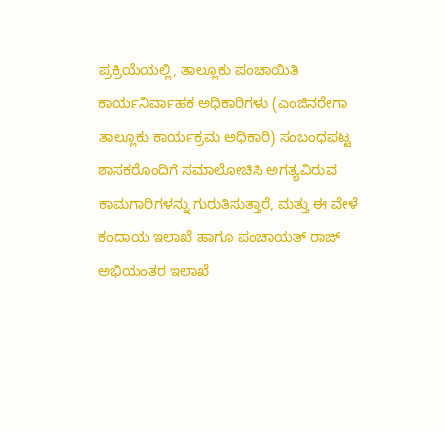ಪ್ರಕ್ರಿಯೆಯಲ್ಲಿ, ತಾಲ್ಲೂಕು ಪಂಚಾಯಿತಿ ಕಾರ್ಯನಿರ್ವಾಹಕ ಅಧಿಕಾರಿಗಳು (ಎಂಜಿನರೇಗಾ ತಾಲ್ಲೂಕು ಕಾರ್ಯಕ್ರಮ ಅಧಿಕಾರಿ) ಸಂಬಂಧಪಟ್ಟ ಶಾಸಕರೊಂದಿಗೆ ಸಮಾಲೋಚಿಸಿ ಅಗತ್ಯವಿರುವ ಕಾಮಗಾರಿಗಳನ್ನು ಗುರುತಿಸುತ್ತಾರೆ, ಮತ್ತು ಈ ವೇಳೆ ಕಂದಾಯ ಇಲಾಖೆ ಹಾಗೂ ಪಂಚಾಯತ್‌ ರಾಜ್‌ ಅಭಿಯಂತರ ಇಲಾಖೆ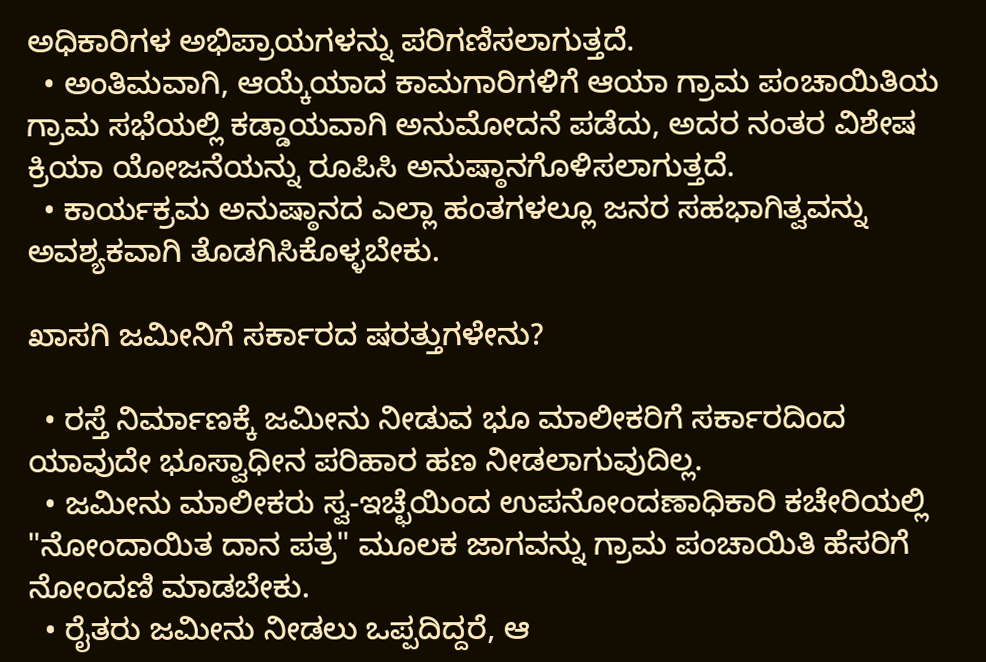ಅಧಿಕಾರಿಗಳ ಅಭಿಪ್ರಾಯಗಳನ್ನು ಪರಿಗಣಿಸಲಾಗುತ್ತದೆ.
  • ಅಂತಿಮವಾಗಿ, ಆಯ್ಕೆಯಾದ ಕಾಮಗಾರಿಗಳಿಗೆ ಆಯಾ ಗ್ರಾಮ ಪಂಚಾಯಿತಿಯ ಗ್ರಾಮ ಸಭೆಯಲ್ಲಿ ಕಡ್ಡಾಯವಾಗಿ ಅನುಮೋದನೆ ಪಡೆದು, ಅದರ ನಂತರ ವಿಶೇಷ ಕ್ರಿಯಾ ಯೋಜನೆಯನ್ನು ರೂಪಿಸಿ ಅನುಷ್ಠಾನಗೊಳಿಸಲಾಗುತ್ತದೆ.
  • ಕಾರ್ಯಕ್ರಮ ಅನುಷ್ಠಾನದ ಎಲ್ಲಾ ಹಂತಗಳಲ್ಲೂ ಜನರ ಸಹಭಾಗಿತ್ವವನ್ನು ಅವಶ್ಯಕವಾಗಿ ತೊಡಗಿಸಿಕೊಳ್ಳಬೇಕು.

ಖಾಸಗಿ ಜಮೀನಿಗೆ ಸರ್ಕಾರದ ಷರತ್ತುಗಳೇನು?

  • ರಸ್ತೆ ನಿರ್ಮಾಣಕ್ಕೆ ಜಮೀನು ನೀಡುವ ಭೂ ಮಾಲೀಕರಿಗೆ ಸರ್ಕಾರದಿಂದ ಯಾವುದೇ ಭೂಸ್ವಾಧೀನ ಪರಿಹಾರ ಹಣ ನೀಡಲಾಗುವುದಿಲ್ಲ.
  • ಜಮೀನು ಮಾಲೀಕರು ಸ್ವ-ಇಚ್ಛೆಯಿಂದ ಉಪನೋಂದಣಾಧಿಕಾರಿ ಕಚೇರಿಯಲ್ಲಿ "ನೋಂದಾಯಿತ ದಾನ ಪತ್ರ" ಮೂಲಕ ಜಾಗವನ್ನು ಗ್ರಾಮ ಪಂಚಾಯಿತಿ ಹೆಸರಿಗೆ ನೋಂದಣಿ ಮಾಡಬೇಕು.
  • ರೈತರು ಜಮೀನು ನೀಡಲು ಒಪ್ಪದಿದ್ದರೆ, ಆ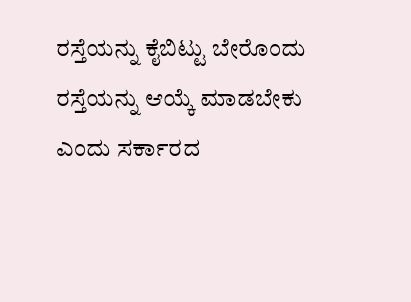ರಸ್ತೆಯನ್ನು ಕೈಬಿಟ್ಟು ಬೇರೊಂದು ರಸ್ತೆಯನ್ನು ಆಯ್ಕೆ ಮಾಡಬೇಕು ಎಂದು ಸರ್ಕಾರದ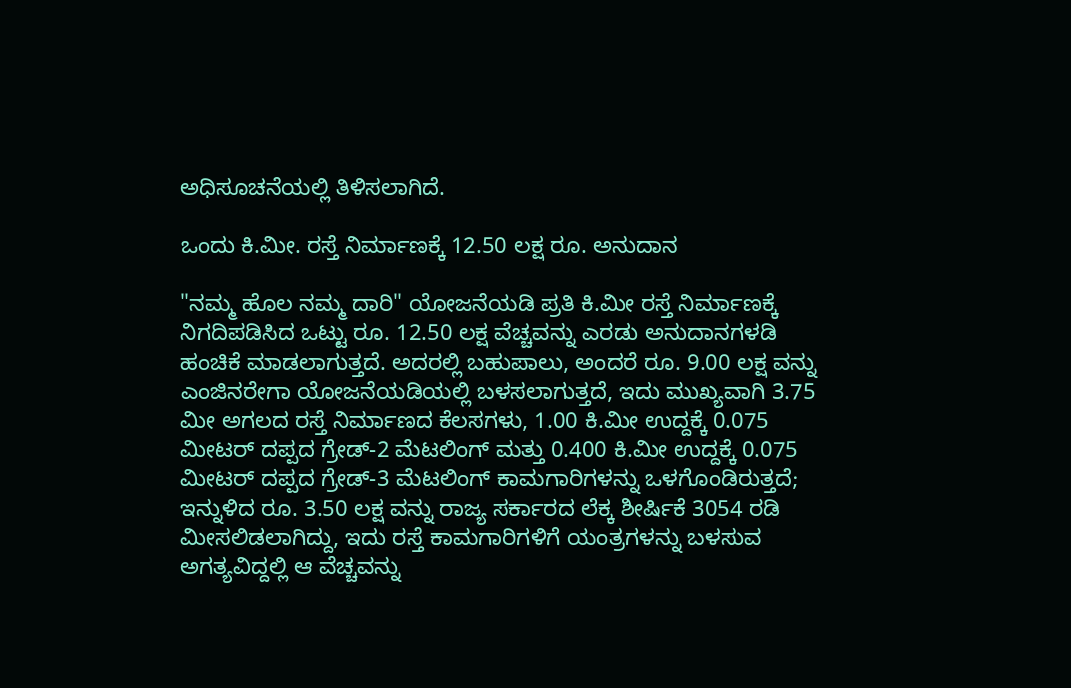ಅಧಿಸೂಚನೆಯಲ್ಲಿ ತಿಳಿಸಲಾಗಿದೆ.

ಒಂದು ಕಿ.ಮೀ. ರಸ್ತೆ ನಿರ್ಮಾಣಕ್ಕೆ 12.50 ಲಕ್ಷ ರೂ. ಅನುದಾನ

"ನಮ್ಮ ಹೊಲ ನಮ್ಮ ದಾರಿ" ಯೋಜನೆಯಡಿ ಪ್ರತಿ ಕಿ.ಮೀ ರಸ್ತೆ ನಿರ್ಮಾಣಕ್ಕೆ ನಿಗದಿಪಡಿಸಿದ ಒಟ್ಟು ರೂ. 12.50 ಲಕ್ಷ ವೆಚ್ಚವನ್ನು ಎರಡು ಅನುದಾನಗಳಡಿ ಹಂಚಿಕೆ ಮಾಡಲಾಗುತ್ತದೆ. ಅದರಲ್ಲಿ ಬಹುಪಾಲು, ಅಂದರೆ ರೂ. 9.00 ಲಕ್ಷ ವನ್ನು ಎಂಜಿನರೇಗಾ ಯೋಜನೆಯಡಿಯಲ್ಲಿ ಬಳಸಲಾಗುತ್ತದೆ, ಇದು ಮುಖ್ಯವಾಗಿ 3.75 ಮೀ ಅಗಲದ ರಸ್ತೆ ನಿರ್ಮಾಣದ ಕೆಲಸಗಳು, 1.00 ಕಿ.ಮೀ ಉದ್ದಕ್ಕೆ 0.075 ಮೀಟರ್ ದಪ್ಪದ ಗ್ರೇಡ್‌-2 ಮೆಟಲಿಂಗ್‌ ಮತ್ತು 0.400 ಕಿ.ಮೀ ಉದ್ದಕ್ಕೆ 0.075 ಮೀಟರ್ ದಪ್ಪದ ಗ್ರೇಡ್‌-3 ಮೆಟಲಿಂಗ್‌ ಕಾಮಗಾರಿಗಳನ್ನು ಒಳಗೊಂಡಿರುತ್ತದೆ; ಇನ್ನುಳಿದ ರೂ. 3.50 ಲಕ್ಷ ವನ್ನು ರಾಜ್ಯ ಸರ್ಕಾರದ ಲೆಕ್ಕ ಶೀರ್ಷಿಕೆ 3054 ರಡಿ ಮೀಸಲಿಡಲಾಗಿದ್ದು, ಇದು ರಸ್ತೆ ಕಾಮಗಾರಿಗಳಿಗೆ ಯಂತ್ರಗಳನ್ನು ಬಳಸುವ ಅಗತ್ಯವಿದ್ದಲ್ಲಿ ಆ ವೆಚ್ಚವನ್ನು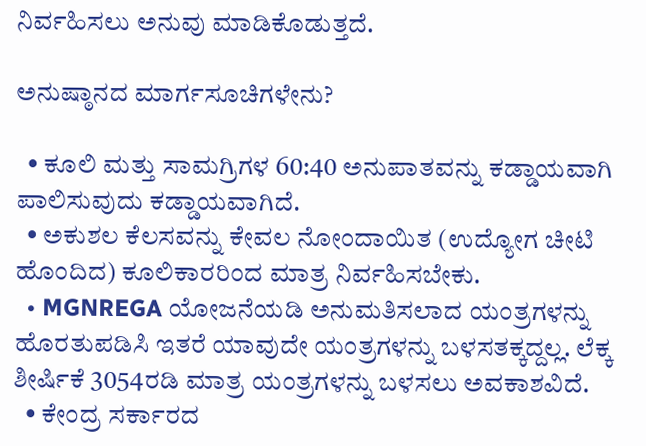ನಿರ್ವಹಿಸಲು ಅನುವು ಮಾಡಿಕೊಡುತ್ತದೆ.

ಅನುಷ್ಠಾನದ ಮಾರ್ಗಸೂಚಿಗಳೇನು?

  • ಕೂಲಿ ಮತ್ತು ಸಾಮಗ್ರಿಗಳ 60:40 ಅನುಪಾತವನ್ನು ಕಡ್ಡಾಯವಾಗಿ ಪಾಲಿಸುವುದು ಕಡ್ಡಾಯವಾಗಿದೆ.
  • ಅಕುಶಲ ಕೆಲಸವನ್ನು ಕೇವಲ ನೋಂದಾಯಿತ (ಉದ್ಯೋಗ ಚೀಟಿ ಹೊಂದಿದ) ಕೂಲಿಕಾರರಿಂದ ಮಾತ್ರ ನಿರ್ವಹಿಸಬೇಕು.
  • MGNREGA ಯೋಜನೆಯಡಿ ಅನುಮತಿಸಲಾದ ಯಂತ್ರಗಳನ್ನು ಹೊರತುಪಡಿಸಿ ಇತರೆ ಯಾವುದೇ ಯಂತ್ರಗಳನ್ನು ಬಳಸತಕ್ಕದ್ದಲ್ಲ. ಲೆಕ್ಕ ಶೀರ್ಷಿಕೆ 3054ರಡಿ ಮಾತ್ರ ಯಂತ್ರಗಳನ್ನು ಬಳಸಲು ಅವಕಾಶವಿದೆ.
  • ಕೇಂದ್ರ ಸರ್ಕಾರದ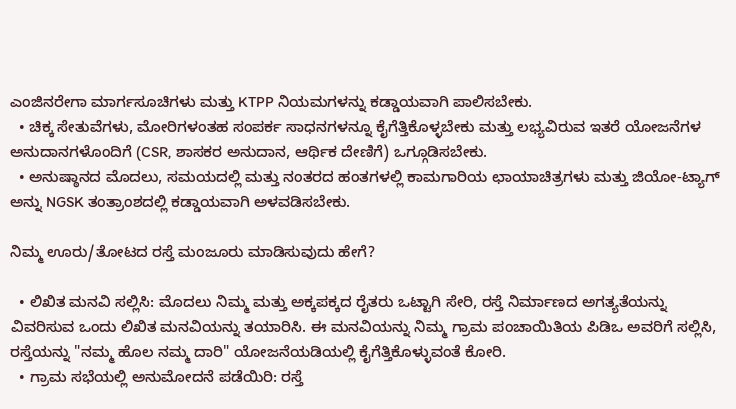ಎಂಜಿನರೇಗಾ ಮಾರ್ಗಸೂಚಿಗಳು ಮತ್ತು KTPP ನಿಯಮಗಳನ್ನು ಕಡ್ಡಾಯವಾಗಿ ಪಾಲಿಸಬೇಕು.
  • ಚಿಕ್ಕ ಸೇತುವೆಗಳು, ಮೋರಿಗಳಂತಹ ಸಂಪರ್ಕ ಸಾಧನಗಳನ್ನೂ ಕೈಗೆತ್ತಿಕೊಳ್ಳಬೇಕು ಮತ್ತು ಲಭ್ಯವಿರುವ ಇತರೆ ಯೋಜನೆಗಳ ಅನುದಾನಗಳೊಂದಿಗೆ (CSR, ಶಾಸಕರ ಅನುದಾನ, ಆರ್ಥಿಕ ದೇಣಿಗೆ) ಒಗ್ಗೂಡಿಸಬೇಕು.
  • ಅನುಷ್ಠಾನದ ಮೊದಲು, ಸಮಯದಲ್ಲಿ ಮತ್ತು ನಂತರದ ಹಂತಗಳಲ್ಲಿ ಕಾಮಗಾರಿಯ ಛಾಯಾಚಿತ್ರಗಳು ಮತ್ತು ಜಿಯೋ-ಟ್ಯಾಗ್ ಅನ್ನು NGSK ತಂತ್ರಾಂಶದಲ್ಲಿ ಕಡ್ಡಾಯವಾಗಿ ಅಳವಡಿಸಬೇಕು.

ನಿಮ್ಮ ಊರು/ತೋಟದ ರಸ್ತೆ ಮಂಜೂರು ಮಾಡಿಸುವುದು ಹೇಗೆ?

  • ಲಿಖಿತ ಮನವಿ ಸಲ್ಲಿಸಿ: ಮೊದಲು ನಿಮ್ಮ ಮತ್ತು ಅಕ್ಕಪಕ್ಕದ ರೈತರು ಒಟ್ಟಾಗಿ ಸೇರಿ, ರಸ್ತೆ ನಿರ್ಮಾಣದ ಅಗತ್ಯತೆಯನ್ನು ವಿವರಿಸುವ ಒಂದು ಲಿಖಿತ ಮನವಿಯನ್ನು ತಯಾರಿಸಿ. ಈ ಮನವಿಯನ್ನು ನಿಮ್ಮ ಗ್ರಾಮ ಪಂಚಾಯಿತಿಯ ಪಿಡಿಒ ಅವರಿಗೆ ಸಲ್ಲಿಸಿ, ರಸ್ತೆಯನ್ನು "ನಮ್ಮ ಹೊಲ ನಮ್ಮ ದಾರಿ" ಯೋಜನೆಯಡಿಯಲ್ಲಿ ಕೈಗೆತ್ತಿಕೊಳ್ಳುವಂತೆ ಕೋರಿ.
  • ಗ್ರಾಮ ಸಭೆಯಲ್ಲಿ ಅನುಮೋದನೆ ಪಡೆಯಿರಿ: ರಸ್ತೆ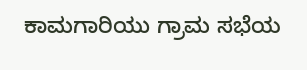ಕಾಮಗಾರಿಯು ಗ್ರಾಮ ಸಭೆಯ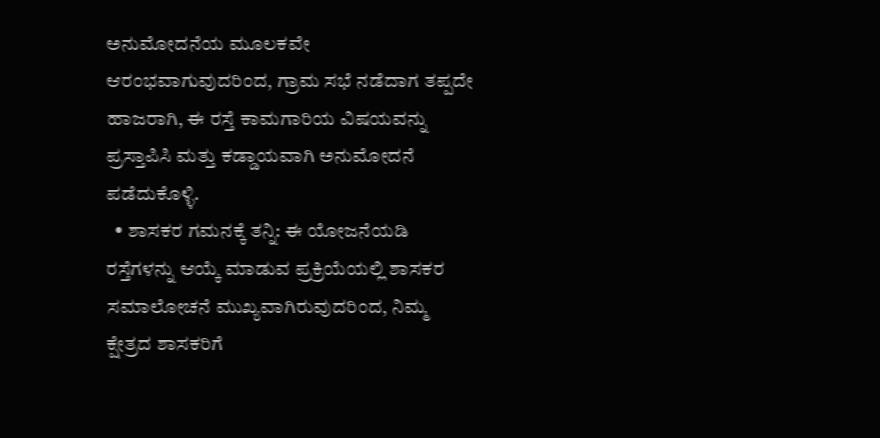ಅನುಮೋದನೆಯ ಮೂಲಕವೇ ಆರಂಭವಾಗುವುದರಿಂದ, ಗ್ರಾಮ ಸಭೆ ನಡೆದಾಗ ತಪ್ಪದೇ ಹಾಜರಾಗಿ, ಈ ರಸ್ತೆ ಕಾಮಗಾರಿಯ ವಿಷಯವನ್ನು ಪ್ರಸ್ತಾಪಿಸಿ ಮತ್ತು ಕಡ್ಡಾಯವಾಗಿ ಅನುಮೋದನೆ ಪಡೆದುಕೊಳ್ಳಿ.
  • ಶಾಸಕರ ಗಮನಕ್ಕೆ ತನ್ನಿ: ಈ ಯೋಜನೆಯಡಿ ರಸ್ತೆಗಳನ್ನು ಆಯ್ಕೆ ಮಾಡುವ ಪ್ರಕ್ರಿಯೆಯಲ್ಲಿ ಶಾಸಕರ ಸಮಾಲೋಚನೆ ಮುಖ್ಯವಾಗಿರುವುದರಿಂದ, ನಿಮ್ಮ ಕ್ಷೇತ್ರದ ಶಾಸಕರಿಗೆ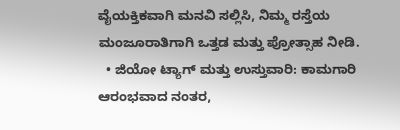ವೈಯಕ್ತಿಕವಾಗಿ ಮನವಿ ಸಲ್ಲಿಸಿ, ನಿಮ್ಮ ರಸ್ತೆಯ ಮಂಜೂರಾತಿಗಾಗಿ ಒತ್ತಡ ಮತ್ತು ಪ್ರೋತ್ಸಾಹ ನೀಡಿ.
  • ಜಿಯೋ ಟ್ಯಾಗ್ ಮತ್ತು ಉಸ್ತುವಾರಿ: ಕಾಮಗಾರಿ ಆರಂಭವಾದ ನಂತರ,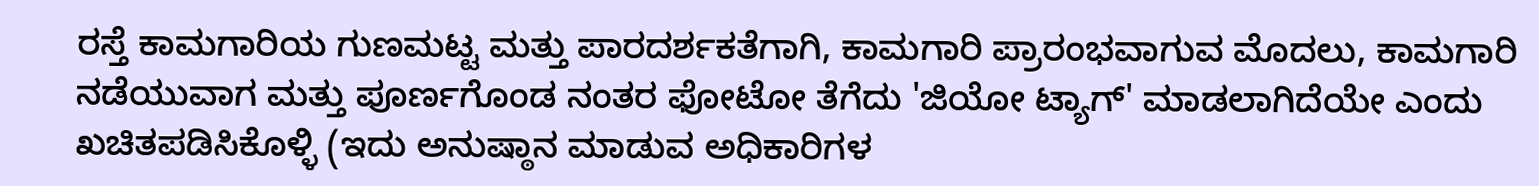ರಸ್ತೆ ಕಾಮಗಾರಿಯ ಗುಣಮಟ್ಟ ಮತ್ತು ಪಾರದರ್ಶಕತೆಗಾಗಿ, ಕಾಮಗಾರಿ ಪ್ರಾರಂಭವಾಗುವ ಮೊದಲು, ಕಾಮಗಾರಿ ನಡೆಯುವಾಗ ಮತ್ತು ಪೂರ್ಣಗೊಂಡ ನಂತರ ಫೋಟೋ ತೆಗೆದು 'ಜಿಯೋ ಟ್ಯಾಗ್' ಮಾಡಲಾಗಿದೆಯೇ ಎಂದು ಖಚಿತಪಡಿಸಿಕೊಳ್ಳಿ (ಇದು ಅನುಷ್ಠಾನ ಮಾಡುವ ಅಧಿಕಾರಿಗಳ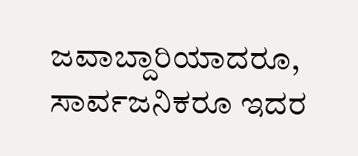ಜವಾಬ್ದಾರಿಯಾದರೂ, ಸಾರ್ವಜನಿಕರೂ ಇದರ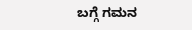ಬಗ್ಗೆ ಗಮನ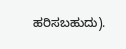ಹರಿಸಬಹುದು).